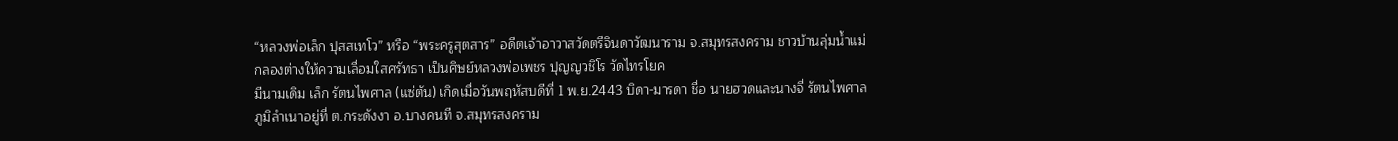“หลวงพ่อเล็ก ปุสสเทโว” หรือ “พระครูสุตสาร” อดีตเจ้าอาวาสวัดตรีจินดาวัฒนาราม จ.สมุทรสงคราม ชาวบ้านลุ่มน้ำแม่กลองต่างให้ความเลื่อมใสศรัทธา เป็นศิษย์หลวงพ่อเพชร ปุญญวชิโร วัดไทรโยค
มีนามเดิม เล็ก รัตนไพศาล (แซ่ตัน) เกิดเมื่อวันพฤหัสบดีที่ 1 พ.ย.2443 บิดา-มารดา ชื่อ นายฮวดและนางจี่ รัตนไพศาล ภูมิลำเนาอยู่ที่ ต.กระดังงา อ.บางคนที จ.สมุทรสงคราม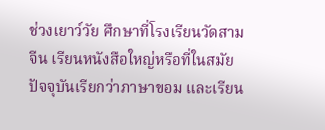ช่วงเยาว์วัย ศึกษาที่โรงเรียนวัดสามจีน เรียนหนังสือใหญ่หรือที่ในสมัยปัจจุบันเรียกว่าภาษาขอม และเรียน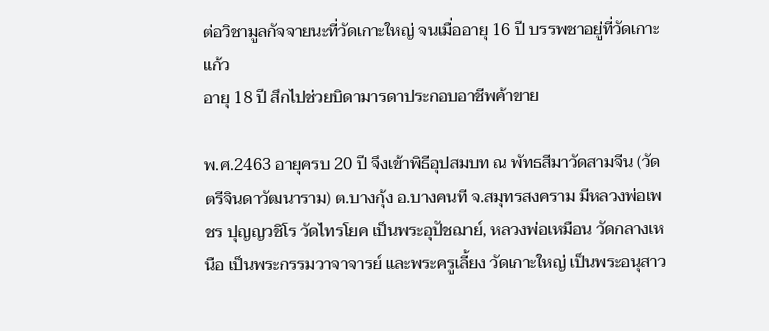ต่อวิชามูลกัจจายนะที่วัดเกาะใหญ่ จนเมื่ออายุ 16 ปี บรรพชาอยู่ที่วัดเกาะแก้ว
อายุ 18 ปี สึกไปช่วยบิดามารดาประกอบอาชีพค้าขาย

พ.ศ.2463 อายุครบ 20 ปี จึงเข้าพิธีอุปสมบท ณ พัทธสีมาวัดสามจีน (วัดตรีจินดาวัฒนาราม) ต.บางกุ้ง อ.บางคนที จ.สมุทรสงคราม มีหลวงพ่อเพชร ปุญญวชิโร วัดไทรโยค เป็นพระอุปัชฌาย์, หลวงพ่อเหมือน วัดกลางเหนือ เป็นพระกรรมวาจาจารย์ และพระครูเลี้ยง วัดเกาะใหญ่ เป็นพระอนุสาว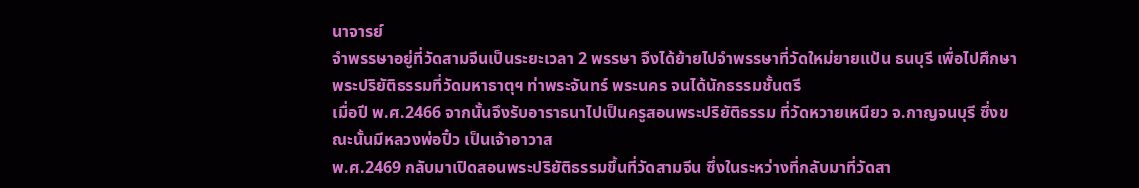นาจารย์
จำพรรษาอยู่ที่วัดสามจีนเป็นระยะเวลา 2 พรรษา จึงได้ย้ายไปจำพรรษาที่วัดใหม่ยายแป้น ธนบุรี เพื่อไปศึกษาพระปริยัติธรรมที่วัดมหาธาตุฯ ท่าพระจันทร์ พระนคร จนได้นักธรรมชั้นตรี
เมื่อปี พ.ศ.2466 จากนั้นจึงรับอาราธนาไปเป็นครูสอนพระปริยัติธรรม ที่วัดหวายเหนียว จ.กาญจนบุรี ซึ่งขณะนั้นมีหลวงพ่อปิ๋ว เป็นเจ้าอาวาส
พ.ศ.2469 กลับมาเปิดสอนพระปริยัติธรรมขึ้นที่วัดสามจีน ซึ่งในระหว่างที่กลับมาที่วัดสา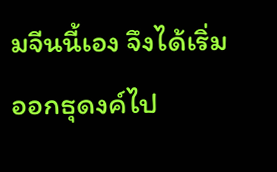มจีนนี้เอง จึงได้เริ่มออกธุดงค์ไป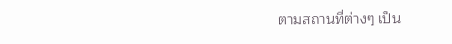ตามสถานที่ต่างๆ เป็น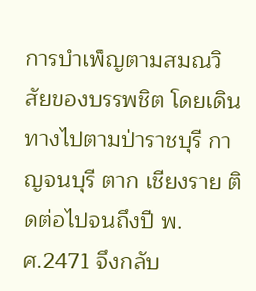การบำเพ็ญตามสมณวิสัยของบรรพชิต โดยเดินทางไปตามป่าราชบุรี กาญจนบุรี ตาก เชียงราย ติดต่อไปจนถึงปี พ.ศ.2471 จึงกลับ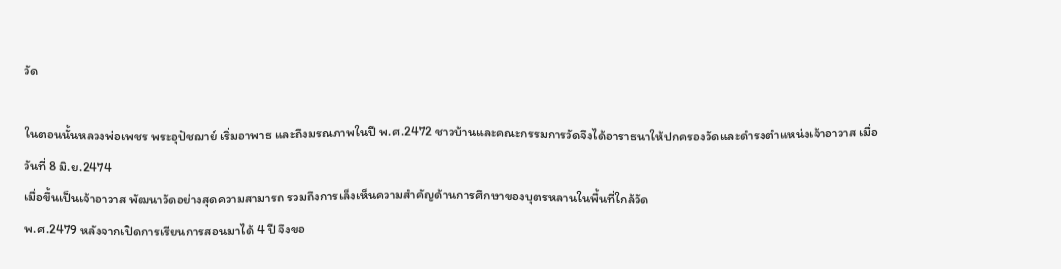วัด

ในตอนนั้นหลวงพ่อเพชร พระอุปัชฌาย์ เริ่มอาพาธ และถึงมรณภาพในปี พ.ศ.2472 ชาวบ้านและคณะกรรมการวัดจึงได้อาราธนาให้ปกครองวัดและดำรงตำแหน่งเจ้าอาวาส เมื่อวันที่ 8 มิ.ย.2474
เมื่อขึ้นเป็นเจ้าอาวาส พัฒนาวัดอย่างสุดความสามารถ รวมถึงการเล็งเห็นความสำคัญด้านการศึกษาของบุตรหลานในพื้นที่ใกล้วัด
พ.ศ.2479 หลังจากเปิดการเรียนการสอนมาได้ 4 ปี จึงขอ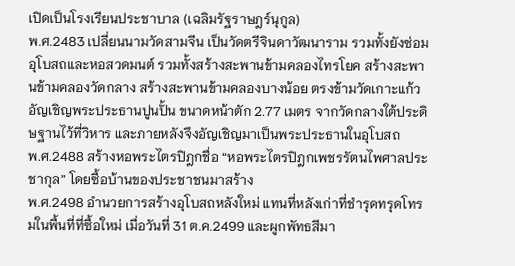เปิดเป็นโรงเรียนประชาบาล (เฉลิมรัฐราษฎร์นุกูล)
พ.ศ.2483 เปลี่ยนนามวัดสามจีน เป็นวัดตรีจินดาวัฒนาราม รวมทั้งยังซ่อมอุโบสถและหอสวดมนต์ รวมทั้งสร้างสะพานข้ามคลองไทรโยค สร้างสะพานข้ามคลองวัดกลาง สร้างสะพานข้ามคลองบางน้อย ตรงข้ามวัดเกาะแก้ว
อัญเชิญพระประธานปูนปั้น ขนาดหน้าตัก 2.77 เมตร จากวัดกลางใต้ประดิษฐานไว้ที่วิหาร และภายหลังจึงอัญเชิญมาเป็นพระประธานในอุโบสถ
พ.ศ.2488 สร้างหอพระไตรปิฎกชื่อ “หอพระไตรปิฎกเพชรรัตนไพศาลประชากุล” โดยซื้อบ้านของประชาชนมาสร้าง
พ.ศ.2498 อำนวยการสร้างอุโบสถหลังใหม่ แทนที่หลังเก่าที่ชำรุดทรุดโทรมในพื้นที่ที่ซื้อใหม่ เมื่อวันที่ 31 ต.ค.2499 และผูกพัทธสีมา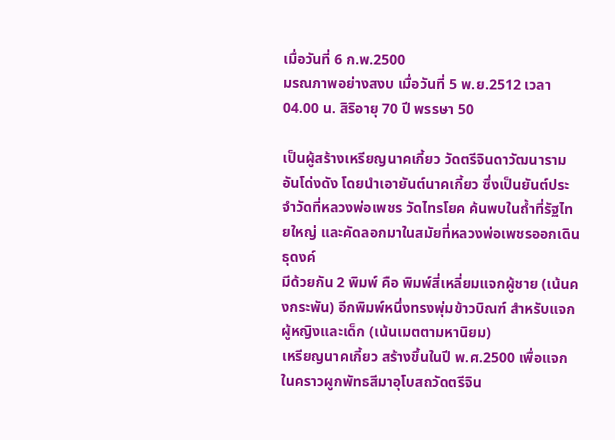เมื่อวันที่ 6 ก.พ.2500
มรณภาพอย่างสงบ เมื่อวันที่ 5 พ.ย.2512 เวลา 04.00 น. สิริอายุ 70 ปี พรรษา 50

เป็นผู้สร้างเหรียญนาคเกี้ยว วัดตรีจินดาวัฒนาราม อันโด่งดัง โดยนำเอายันต์นาคเกี้ยว ซึ่งเป็นยันต์ประจำวัดที่หลวงพ่อเพชร วัดไทรโยค ค้นพบในถ้ำที่รัฐไทยใหญ่ และคัดลอกมาในสมัยที่หลวงพ่อเพชรออกเดินธุดงค์
มีด้วยกัน 2 พิมพ์ คือ พิมพ์สี่เหลี่ยมแจกผู้ชาย (เน้นคงกระพัน) อีกพิมพ์หนึ่งทรงพุ่มข้าวบิณฑ์ สำหรับแจกผู้หญิงและเด็ก (เน้นเมตตามหานิยม)
เหรียญนาคเกี้ยว สร้างขึ้นในปี พ.ศ.2500 เพื่อแจกในคราวผูกพัทธสีมาอุโบสถวัดตรีจิน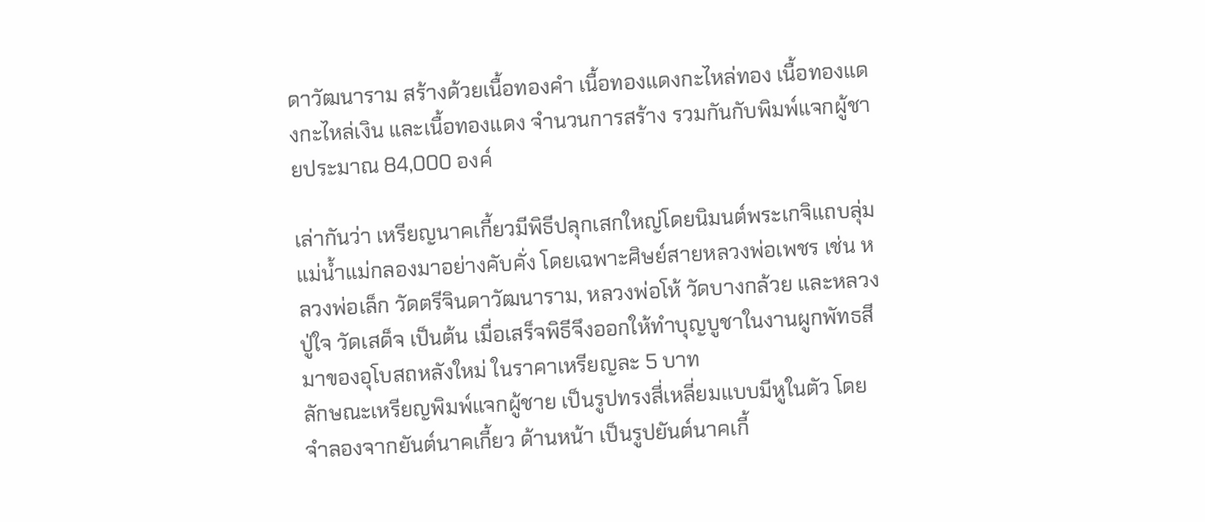ดาวัฒนาราม สร้างด้วยเนื้อทองคำ เนื้อทองแดงกะไหล่ทอง เนื้อทองแดงกะไหล่เงิน และเนื้อทองแดง จำนวนการสร้าง รวมกันกับพิมพ์แจกผู้ชายประมาณ 84,000 องค์

เล่ากันว่า เหรียญนาคเกี้ยวมีพิธีปลุกเสกใหญ่โดยนิมนต์พระเกจิแถบลุ่มแม่น้ำแม่กลองมาอย่างคับคั่ง โดยเฉพาะศิษย์สายหลวงพ่อเพชร เช่น หลวงพ่อเล็ก วัดตรีจินดาวัฒนาราม, หลวงพ่อโห้ วัดบางกล้วย และหลวงปู่ใจ วัดเสด็จ เป็นต้น เมื่อเสร็จพิธีจึงออกให้ทำบุญบูชาในงานผูกพัทธสีมาของอุโบสถหลังใหม่ ในราคาเหรียญละ 5 บาท
ลักษณะเหรียญพิมพ์แจกผู้ชาย เป็นรูปทรงสี่เหลี่ยมแบบมีหูในตัว โดยจำลองจากยันต์นาคเกี้ยว ด้านหน้า เป็นรูปยันต์นาคเกี้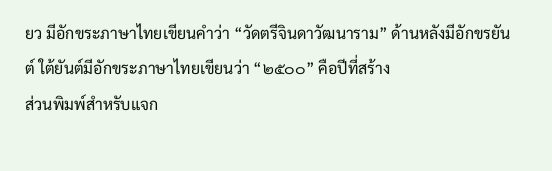ยว มีอักขระภาษาไทยเขียนคำว่า “วัดตรีจินดาวัฒนาราม” ด้านหลังมีอักขรยันต์ ใต้ยันต์มีอักขระภาษาไทยเขียนว่า “๒๕๐๐” คือปีที่สร้าง
ส่วนพิมพ์สำหรับแจก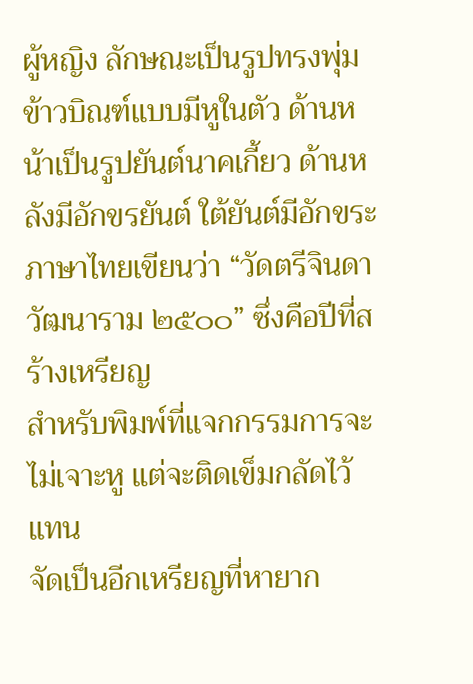ผู้หญิง ลักษณะเป็นรูปทรงพุ่มข้าวบิณฑ์แบบมีหูในตัว ด้านหน้าเป็นรูปยันต์นาคเกี้ยว ด้านหลังมีอักขรยันต์ ใต้ยันต์มีอักขระภาษาไทยเขียนว่า “วัดตรีจินดาวัฒนาราม ๒๕๐๐” ซึ่งคือปีที่สร้างเหรียญ
สำหรับพิมพ์ที่แจกกรรมการจะไม่เจาะหู แต่จะติดเข็มกลัดไว้แทน
จัดเป็นอีกเหรียญที่หายาก